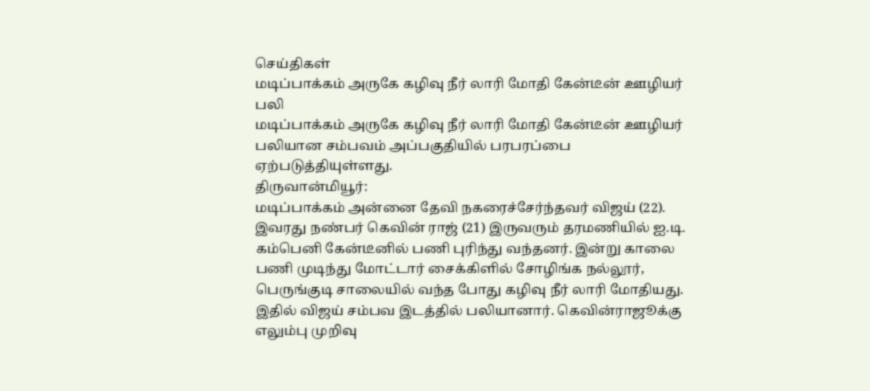செய்திகள்
மடிப்பாக்கம் அருகே கழிவு நீர் லாரி மோதி கேன்டீன் ஊழியர் பலி
மடிப்பாக்கம் அருகே கழிவு நீர் லாரி மோதி கேன்டீன் ஊழியர் பலியான சம்பவம் அப்பகுதியில் பரபரப்பை ஏற்படுத்தியுள்ளது.
திருவான்மியூர்:
மடிப்பாக்கம் அன்னை தேவி நகரைச்சேர்ந்தவர் விஜய் (22). இவரது நண்பர் கெவின் ராஜ் (21) இருவரும் தரமணியில் ஐ.டி. கம்பெனி கேன்டீனில் பணி புரிந்து வந்தனர். இன்று காலை பணி முடிந்து மோட்டார் சைக்கிளில் சோழிங்க நல்லூர், பெருங்குடி சாலையில் வந்த போது கழிவு நீர் லாரி மோதியது.
இதில் விஜய் சம்பவ இடத்தில் பலியானார். கெவின்ராஜூக்கு எலும்பு முறிவு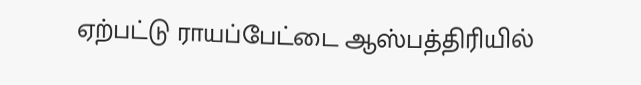ஏற்பட்டு ராயப்பேட்டை ஆஸ்பத்திரியில்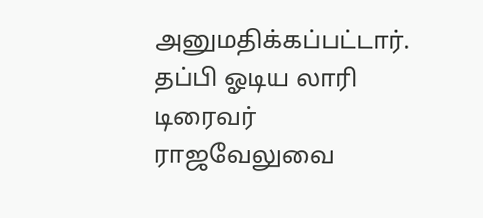அனுமதிக்கப்பட்டார். தப்பி ஓடிய லாரி டிரைவர் ராஜவேலுவை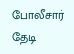போலீசார் தேடி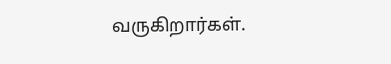வருகிறார்கள்.